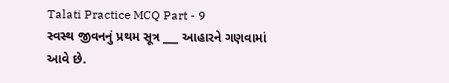Talati Practice MCQ Part - 9
સ્વસ્થ જીવનનું પ્રથમ સૂત્ર ___ આહારને ગણવામાં આવે છે.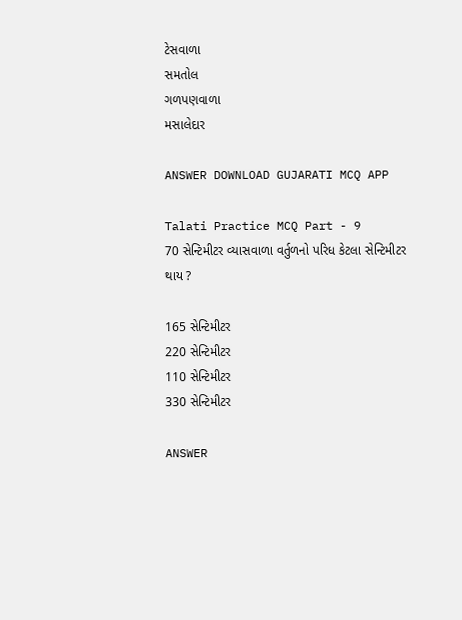ટેસવાળા
સમતોલ
ગળપણવાળા
મસાલેદાર

ANSWER DOWNLOAD GUJARATI MCQ APP

Talati Practice MCQ Part - 9
70 સેન્ટિમીટર વ્યાસવાળા વર્તુળનો પરિધ કેટલા સેન્ટિમીટર થાય ?

165 સેન્ટિમીટર
220 સેન્ટિમીટર
110 સેન્ટિમીટર
330 સેન્ટિમીટર

ANSWER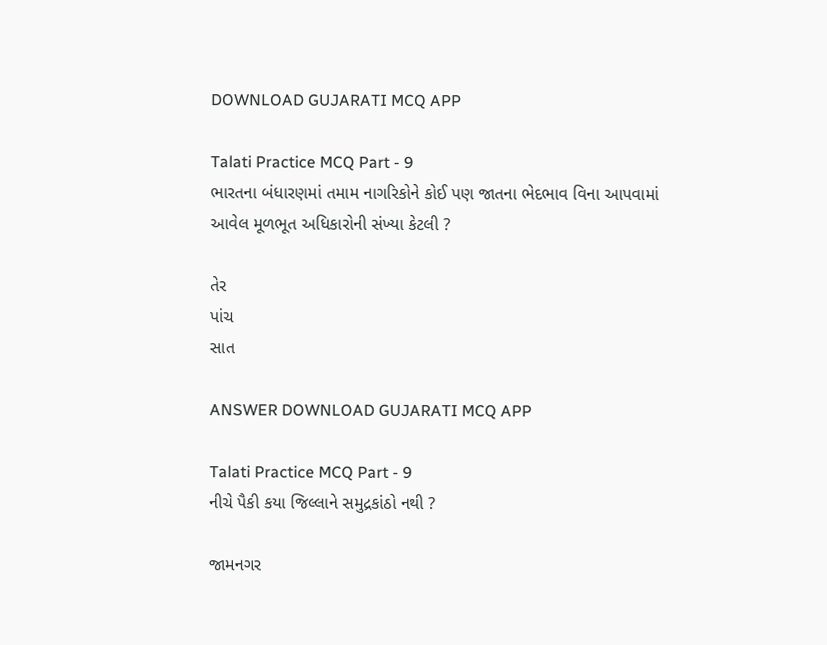DOWNLOAD GUJARATI MCQ APP

Talati Practice MCQ Part - 9
ભારતના બંધારણમાં તમામ નાગરિકોને કોઈ પણ જાતના ભેદભાવ વિના આપવામાં આવેલ મૂળભૂત અધિકારોની સંખ્યા કેટલી ?

તેર
પાંચ
સાત

ANSWER DOWNLOAD GUJARATI MCQ APP

Talati Practice MCQ Part - 9
નીચે પૈકી કયા જિલ્લાને સમુદ્રકાંઠો નથી ?

જામનગર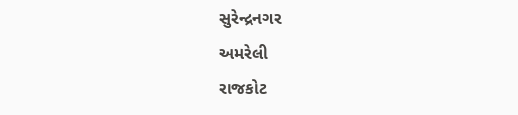સુરેન્દ્રનગર
અમરેલી
રાજકોટ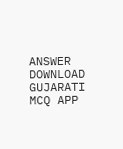ANSWER DOWNLOAD GUJARATI MCQ APP